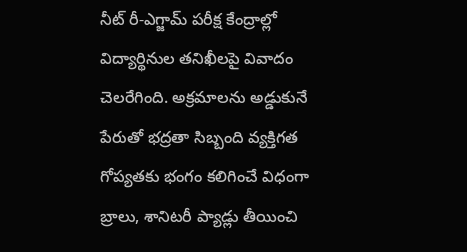నీట్ రీ-ఎగ్జామ్ పరీక్ష కేంద్రాల్లో విద్యార్థినుల తనిఖీలపై వివాదం చెలరేగింది. అక్రమాలను అడ్డుకునే పేరుతో భద్రతా సిబ్బంది వ్యక్తిగత గోప్యతకు భంగం కలిగించే విధంగా బ్రాలు, శానిటరీ ప్యాడ్లు తీయించి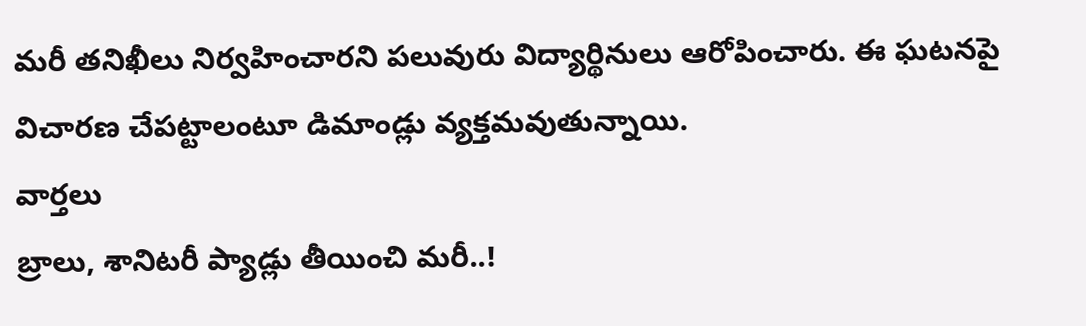మరీ తనిఖీలు నిర్వహించారని పలువురు విద్యార్థినులు ఆరోపించారు. ఈ ఘటనపై విచారణ చేపట్టాలంటూ డిమాండ్లు వ్యక్తమవుతున్నాయి.
వార్తలు
బ్రాలు, శానిటరీ ప్యాడ్లు తీయించి మరీ..!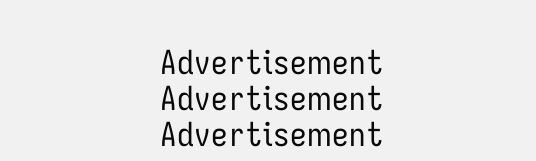Advertisement
Advertisement
Advertisement